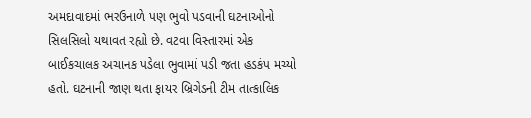અમદાવાદમાં ભરઉનાળે પણ ભુવો પડવાની ઘટનાઓનો સિલસિલો યથાવત રહ્યો છે. વટવા વિસ્તારમાં એક બાઈકચાલક અચાનક પડેલા ભુવામાં પડી જતા હડકંપ મચ્યો હતો. ઘટનાની જાણ થતા ફાયર બ્રિગેડની ટીમ તાત્કાલિક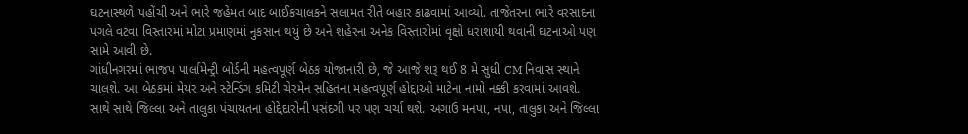ઘટનાસ્થળે પહોંચી અને ભારે જહેમત બાદ બાઈકચાલકને સલામત રીતે બહાર કાઢવામાં આવ્યો. તાજેતરના ભારે વરસાદના પગલે વટવા વિસ્તારમાં મોટા પ્રમાણમાં નુકસાન થયું છે અને શહેરના અનેક વિસ્તારોમાં વૃક્ષો ધરાશાયી થવાની ઘટનાઓ પણ સામે આવી છે.
ગાંધીનગરમાં ભાજપ પાર્લામેન્ટ્રી બોર્ડની મહત્વપૂર્ણ બેઠક યોજાનારી છે, જે આજે શરૂ થઈ 8 મે સુધી CM નિવાસ સ્થાને ચાલશે. આ બેઠકમાં મેયર અને સ્ટેન્ડિંગ કમિટી ચેરમેન સહિતના મહત્વપૂર્ણ હોદ્દાઓ માટેના નામો નક્કી કરવામાં આવશે. સાથે સાથે જિલ્લા અને તાલુકા પંચાયતના હોદ્દેદારોની પસંદગી પર પણ ચર્ચા થશે. અગાઉ મનપા, નપા, તાલુકા અને જિલ્લા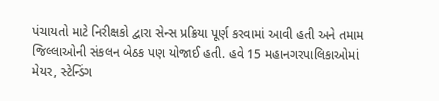પંચાયતો માટે નિરીક્ષકો દ્વારા સેન્સ પ્રક્રિયા પૂર્ણ કરવામાં આવી હતી અને તમામ જિલ્લાઓની સંકલન બેઠક પણ યોજાઈ હતી. હવે 15 મહાનગરપાલિકાઓમાં મેયર, સ્ટેન્ડિંગ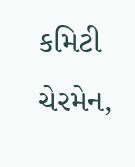કમિટી ચેરમેન,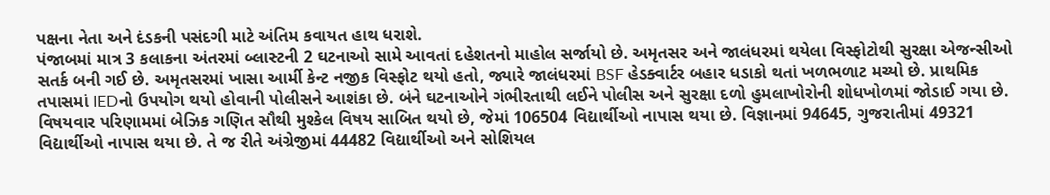પક્ષના નેતા અને દંડકની પસંદગી માટે અંતિમ કવાયત હાથ ધરાશે.
પંજાબમાં માત્ર 3 કલાકના અંતરમાં બ્લાસ્ટની 2 ઘટનાઓ સામે આવતાં દહેશતનો માહોલ સર્જાયો છે. અમૃતસર અને જાલંધરમાં થયેલા વિસ્ફોટોથી સુરક્ષા એજન્સીઓ સતર્ક બની ગઈ છે. અમૃતસરમાં ખાસા આર્મી કેન્ટ નજીક વિસ્ફોટ થયો હતો, જ્યારે જાલંધરમાં BSF હેડક્વાર્ટર બહાર ધડાકો થતાં ખળભળાટ મચ્યો છે. પ્રાથમિક તપાસમાં IEDનો ઉપયોગ થયો હોવાની પોલીસને આશંકા છે. બંને ઘટનાઓને ગંભીરતાથી લઈને પોલીસ અને સુરક્ષા દળો હુમલાખોરોની શોધખોળમાં જોડાઈ ગયા છે.
વિષયવાર પરિણામમાં બેઝિક ગણિત સૌથી મુશ્કેલ વિષય સાબિત થયો છે, જેમાં 106504 વિદ્યાર્થીઓ નાપાસ થયા છે. વિજ્ઞાનમાં 94645, ગુજરાતીમાં 49321 વિદ્યાર્થીઓ નાપાસ થયા છે. તે જ રીતે અંગ્રેજીમાં 44482 વિદ્યાર્થીઓ અને સોશિયલ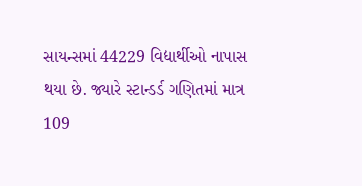સાયન્સમાં 44229 વિદ્યાર્થીઓ નાપાસ થયા છે. જ્યારે સ્ટાન્ડર્ડ ગણિતમાં માત્ર 109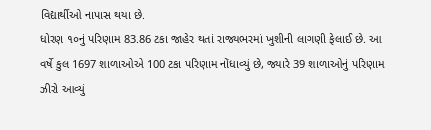વિદ્યાર્થીઓ નાપાસ થયા છે.
ધોરણ ૧૦નું પરિણામ 83.86 ટકા જાહેર થતાં રાજ્યભરમાં ખુશીની લાગણી ફેલાઈ છે. આ વર્ષે કુલ 1697 શાળાઓએ 100 ટકા પરિણામ નોંધાવ્યું છે, જ્યારે 39 શાળાઓનું પરિણામ ઝીરો આવ્યું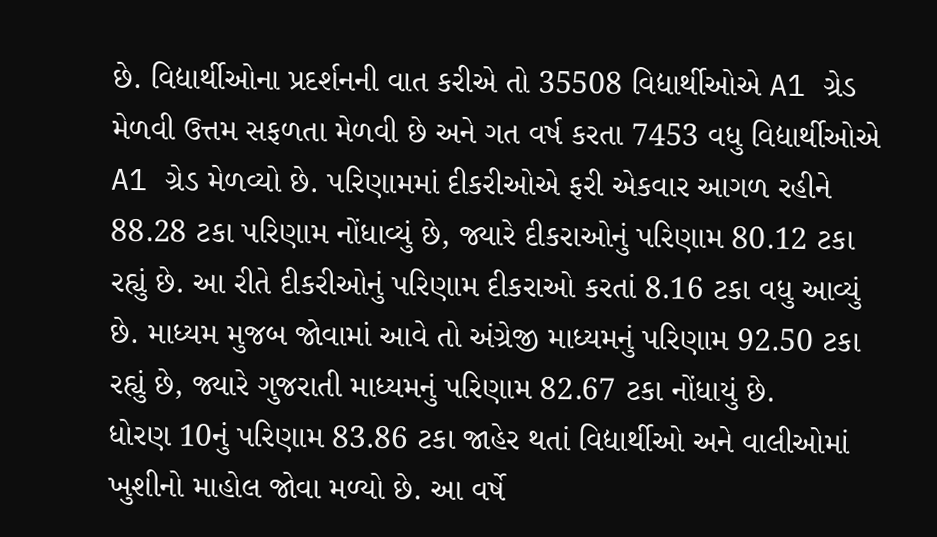છે. વિદ્યાર્થીઓના પ્રદર્શનની વાત કરીએ તો 35508 વિદ્યાર્થીઓએ A1 ગ્રેડ મેળવી ઉત્તમ સફળતા મેળવી છે અને ગત વર્ષ કરતા 7453 વધુ વિદ્યાર્થીઓએ A1 ગ્રેડ મેળવ્યો છે. પરિણામમાં દીકરીઓએ ફરી એકવાર આગળ રહીને 88.28 ટકા પરિણામ નોંધાવ્યું છે, જ્યારે દીકરાઓનું પરિણામ 80.12 ટકા રહ્યું છે. આ રીતે દીકરીઓનું પરિણામ દીકરાઓ કરતાં 8.16 ટકા વધુ આવ્યું છે. માધ્યમ મુજબ જોવામાં આવે તો અંગ્રેજી માધ્યમનું પરિણામ 92.50 ટકા રહ્યું છે, જ્યારે ગુજરાતી માધ્યમનું પરિણામ 82.67 ટકા નોંધાયું છે.
ધોરણ 10નું પરિણામ 83.86 ટકા જાહેર થતાં વિદ્યાર્થીઓ અને વાલીઓમાં ખુશીનો માહોલ જોવા મળ્યો છે. આ વર્ષે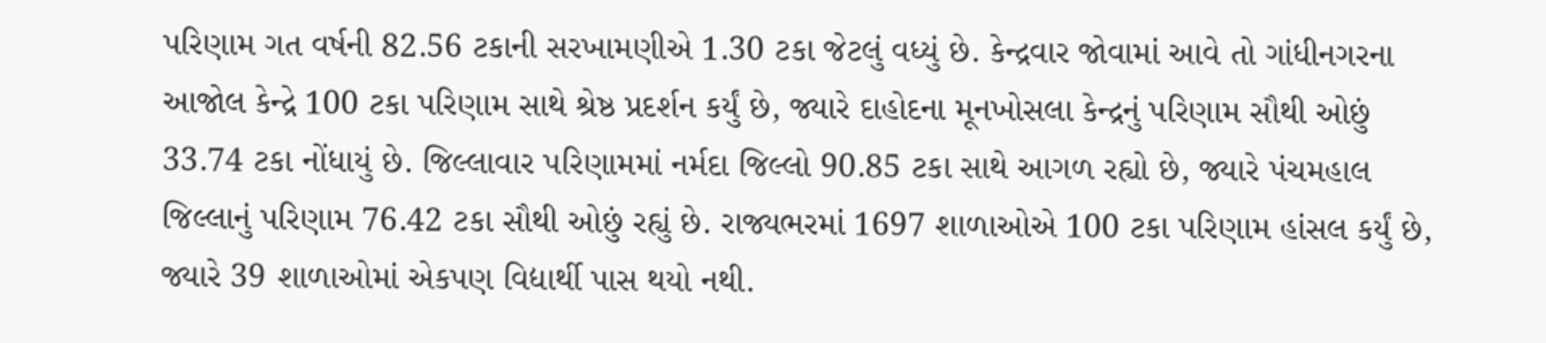પરિણામ ગત વર્ષની 82.56 ટકાની સરખામણીએ 1.30 ટકા જેટલું વધ્યું છે. કેન્દ્રવાર જોવામાં આવે તો ગાંધીનગરના આજોલ કેન્દ્રે 100 ટકા પરિણામ સાથે શ્રેષ્ઠ પ્રદર્શન કર્યું છે, જ્યારે દાહોદના મૂનખોસલા કેન્દ્રનું પરિણામ સૌથી ઓછું 33.74 ટકા નોંધાયું છે. જિલ્લાવાર પરિણામમાં નર્મદા જિલ્લો 90.85 ટકા સાથે આગળ રહ્યો છે, જ્યારે પંચમહાલ જિલ્લાનું પરિણામ 76.42 ટકા સૌથી ઓછું રહ્યું છે. રાજ્યભરમાં 1697 શાળાઓએ 100 ટકા પરિણામ હાંસલ કર્યું છે, જ્યારે 39 શાળાઓમાં એકપણ વિદ્યાર્થી પાસ થયો નથી.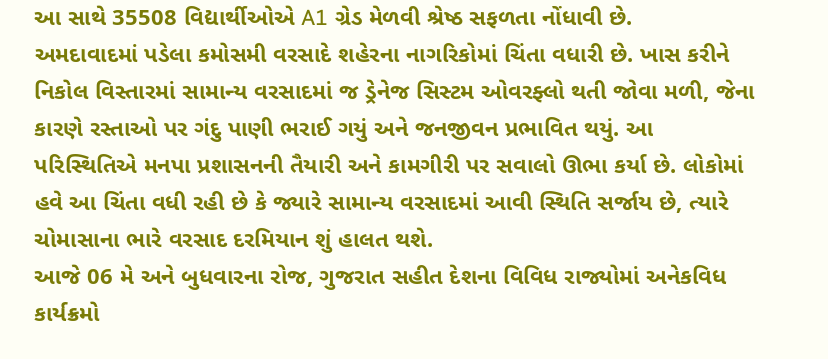આ સાથે 35508 વિદ્યાર્થીઓએ A1 ગ્રેડ મેળવી શ્રેષ્ઠ સફળતા નોંધાવી છે.
અમદાવાદમાં પડેલા કમોસમી વરસાદે શહેરના નાગરિકોમાં ચિંતા વધારી છે. ખાસ કરીને નિકોલ વિસ્તારમાં સામાન્ય વરસાદમાં જ ડ્રેનેજ સિસ્ટમ ઓવરફ્લો થતી જોવા મળી, જેના કારણે રસ્તાઓ પર ગંદુ પાણી ભરાઈ ગયું અને જનજીવન પ્રભાવિત થયું. આ પરિસ્થિતિએ મનપા પ્રશાસનની તૈયારી અને કામગીરી પર સવાલો ઊભા કર્યા છે. લોકોમાં હવે આ ચિંતા વધી રહી છે કે જ્યારે સામાન્ય વરસાદમાં આવી સ્થિતિ સર્જાય છે, ત્યારે ચોમાસાના ભારે વરસાદ દરમિયાન શું હાલત થશે.
આજે 06 મે અને બુધવારના રોજ, ગુજરાત સહીત દેશના વિવિધ રાજ્યોમાં અનેકવિધ કાર્યક્રમો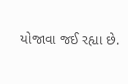યોજાવા જઈ રહ્યા છે.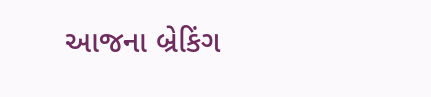આજના બ્રેકિંગ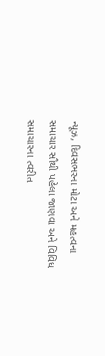ન્યૂઝ, દિવસભરના મોટા અને મહત્વના સમાચાર સૌથી પહેલા જાણવા અને વિવિધ સમાચારના ત્વરીત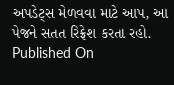અપડેટ્સ મેળવવા માટે આપ, આ પેજને સતત રિફ્રેશ કરતા રહો.
Published On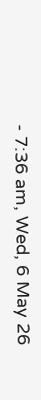- 7:36 am, Wed, 6 May 26